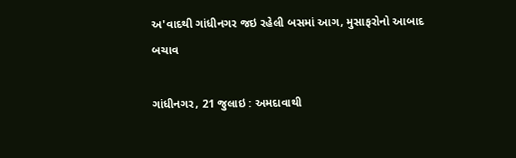અ'વાદથી ગાંધીનગર જઇ રહેલી બસમાં આગ, મુસાફરોનો આબાદ બચાવ

ગાંધીનગર, 21 જુલાઇ : અમદાવાથી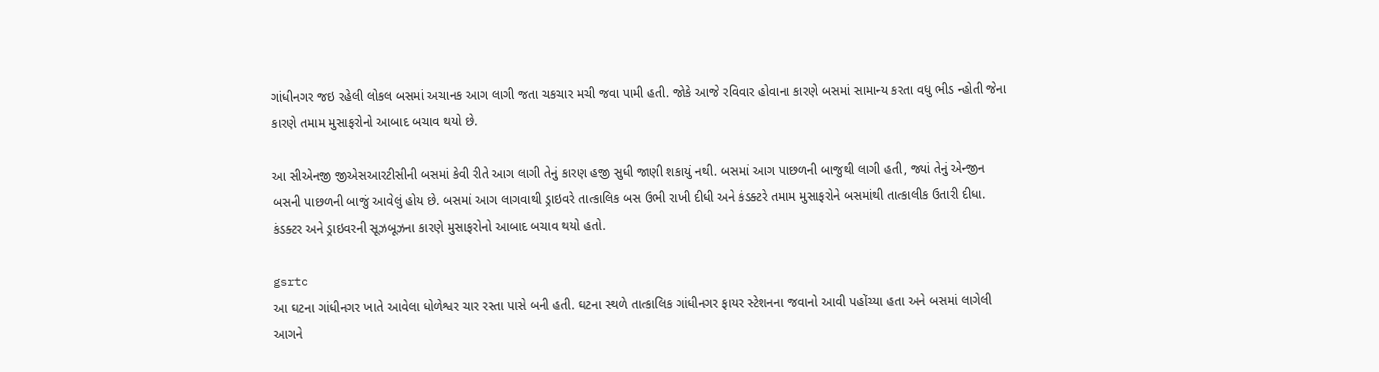ગાંધીનગર જઇ રહેલી લોકલ બસમાં અચાનક આગ લાગી જતા ચકચાર મચી જવા પામી હતી. જોકે આજે રવિવાર હોવાના કારણે બસમાં સામાન્ય કરતા વધુ ભીડ ન્હોતી જેના કારણે તમામ મુસાફરોનો આબાદ બચાવ થયો છે.

આ સીએનજી જીએસઆરટીસીની બસમાં કેવી રીતે આગ લાગી તેનું કારણ હજી સુધી જાણી શકાયું નથી. બસમાં આગ પાછળની બાજુથી લાગી હતી, જ્યાં તેનું એન્જીન બસની પાછળની બાજું આવેલું હોય છે. બસમાં આગ લાગવાથી ડ્રાઇવરે તાત્કાલિક બસ ઉભી રાખી દીધી અને કંડક્ટરે તમામ મુસાફરોને બસમાંથી તાત્કાલીક ઉતારી દીધા. કંડક્ટર અને ડ્રાઇવરની સૂઝબૂઝના કારણે મુસાફરોનો આબાદ બચાવ થયો હતો.

gsrtc
આ ઘટના ગાંધીનગર ખાતે આવેલા ધોળેશ્વર ચાર રસ્તા પાસે બની હતી. ઘટના સ્થળે તાત્કાલિક ગાંધીનગર ફાયર સ્ટેશનના જવાનો આવી પહોંચ્યા હતા અને બસમાં લાગેલી આગને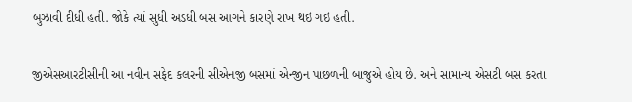બુઝાવી દીધી હતી. જોકે ત્યાં સુધી અડધી બસ આગને કારણે રાખ થઇ ગઇ હતી.

જીએસઆરટીસીની આ નવીન સફેદ કલરની સીએનજી બસમાં એન્જીન પાછળની બાજુએ હોય છે. અને સામાન્ય એસટી બસ કરતા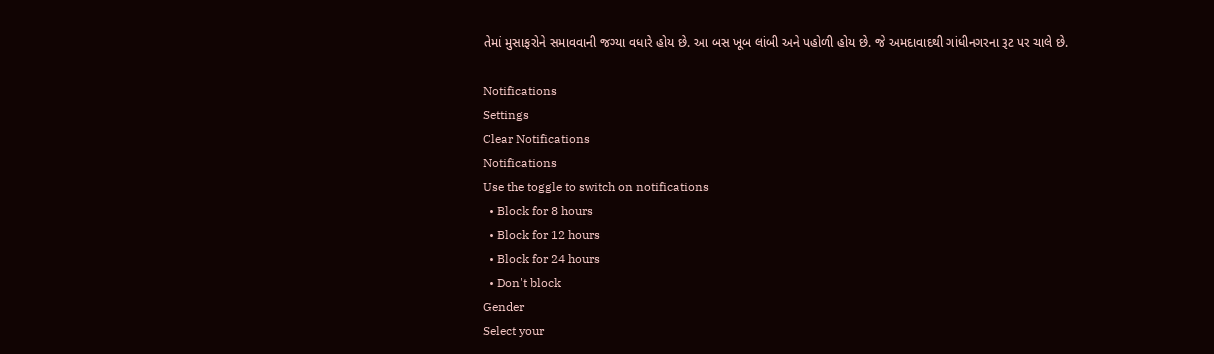તેમાં મુસાફરોને સમાવવાની જગ્યા વધારે હોય છે. આ બસ ખૂબ લાંબી અને પહોળી હોય છે. જે અમદાવાદથી ગાંધીનગરના રૂટ પર ચાલે છે.

Notifications
Settings
Clear Notifications
Notifications
Use the toggle to switch on notifications
  • Block for 8 hours
  • Block for 12 hours
  • Block for 24 hours
  • Don't block
Gender
Select your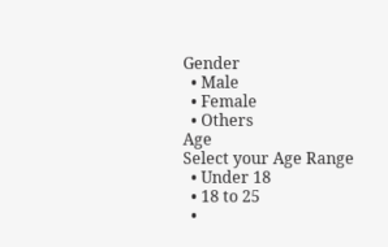Gender
  • Male
  • Female
  • Others
Age
Select your Age Range
  • Under 18
  • 18 to 25
  •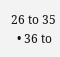26 to 35
  • 36 to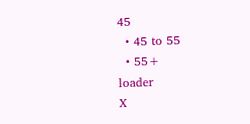45
  • 45 to 55
  • 55+
loader
X